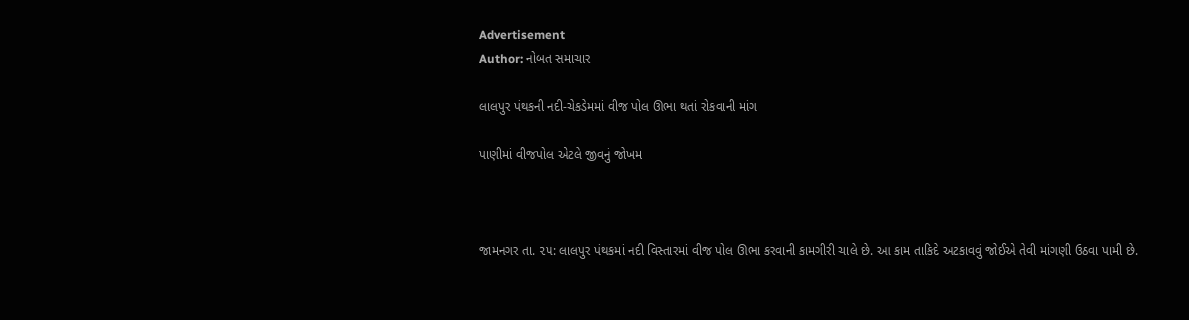Advertisement
Author: નોબત સમાચાર

લાલપુર પંથકની નદી-ચેકડેમમાં વીજ પોલ ઊભા થતાં રોકવાની માંગ

પાણીમાં વીજપોલ એટલે જીવનું જોખમ



જામનગર તા. ૨૫: લાલપુર પંથકમાં નદી વિસ્તારમાં વીજ પોલ ઊભા કરવાની કામગીરી ચાલે છે. આ કામ તાકિદે અટકાવવું જોઈએ તેવી માંગણી ઉઠવા પામી છે.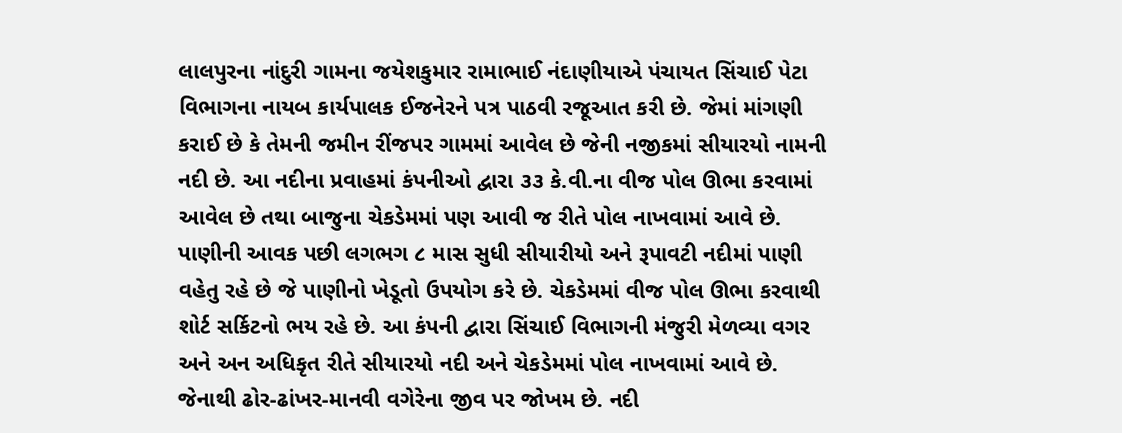લાલપુરના નાંદુરી ગામના જયેશકુમાર રામાભાઈ નંદાણીયાએ પંચાયત સિંચાઈ પેટા વિભાગના નાયબ કાર્યપાલક ઈજનેરને પત્ર પાઠવી રજૂઆત કરી છે. જેમાં માંગણી કરાઈ છે કે તેમની જમીન રીંજપર ગામમાં આવેલ છે જેની નજીકમાં સીયારયો નામની નદી છે. આ નદીના પ્રવાહમાં કંપનીઓ દ્વારા ૩૩ કે.વી.ના વીજ પોલ ઊભા કરવામાં આવેલ છે તથા બાજુના ચેકડેમમાં પણ આવી જ રીતે પોલ નાખવામાં આવે છે. પાણીની આવક પછી લગભગ ૮ માસ સુધી સીયારીયો અને રૂપાવટી નદીમાં પાણી વહેતુ રહે છે જે પાણીનો ખેડૂતો ઉપયોગ કરે છે. ચેકડેમમાં વીજ પોલ ઊભા કરવાથી શોર્ટ સર્કિટનો ભય રહે છે. આ કંપની દ્વારા સિંચાઈ વિભાગની મંજુરી મેળવ્યા વગર અને અન અધિકૃત રીતે સીયારયો નદી અને ચેકડેમમાં પોલ નાખવામાં આવે છે. જેનાથી ઢોર-ઢાંખર-માનવી વગેરેના જીવ પર જોખમ છે. નદી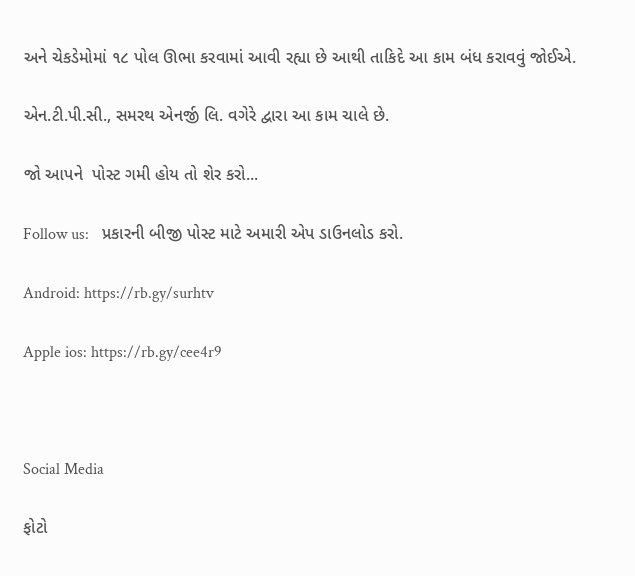અને ચેકડેમોમાં ૧૮ પોલ ઊભા કરવામાં આવી રહ્યા છે આથી તાકિદે આ કામ બંધ કરાવવું જોઈએ.

એન.ટી.પી.સી., સમરથ એનર્જી લિ. વગેરે દ્વારા આ કામ ચાલે છે.

જો આપને  પોસ્ટ ગમી હોય તો શેર કરો...

Follow us:   પ્રકારની બીજી પોસ્ટ માટે અમારી એપ ડાઉનલોડ કરો.

Android: https://rb.gy/surhtv

Apple ios: https://rb.gy/cee4r9



Social Media

ફોટો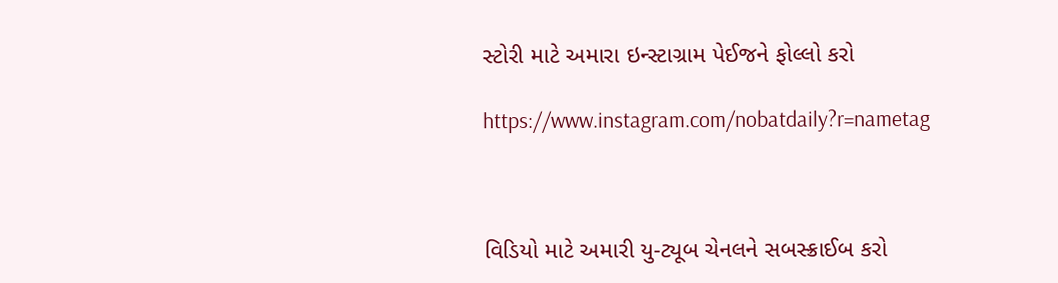સ્ટોરી માટે અમારા ઇન્સ્ટાગ્રામ પેઈજને ફોલ્લો કરો

https://www.instagram.com/nobatdaily?r=nametag



વિડિયો માટે અમારી યુ-ટ્યૂબ ચેનલને સબસ્ક્રાઈબ કરો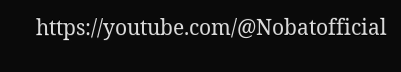https://youtube.com/@Nobatofficial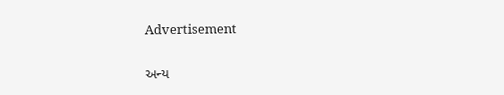Advertisement

અન્ય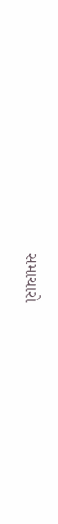સમાચારો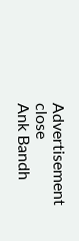Advertisement
close
Ank Bandh